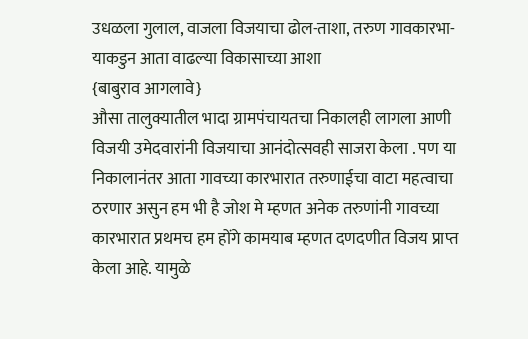उधळला गुलाल, वाजला विजयाचा ढोल-ताशा, तरुण गावकारभा-याकडुन आता वाढल्या विकासाच्या आशा
{बाबुराव आगलावे}
औसा तालुक्यातील भादा ग्रामपंचायतचा निकालही लागला आणी विजयी उमेदवारांनी विजयाचा आनंदोत्सवही साजरा केला . पण या निकालानंतर आता गावच्या कारभारात तरुणाईचा वाटा महत्वाचा ठरणार असुन हम भी है जोश मे म्हणत अनेक तरुणांनी गावच्या कारभारात प्रथमच हम होंगे कामयाब म्हणत दणदणीत विजय प्राप्त केला आहे. यामुळे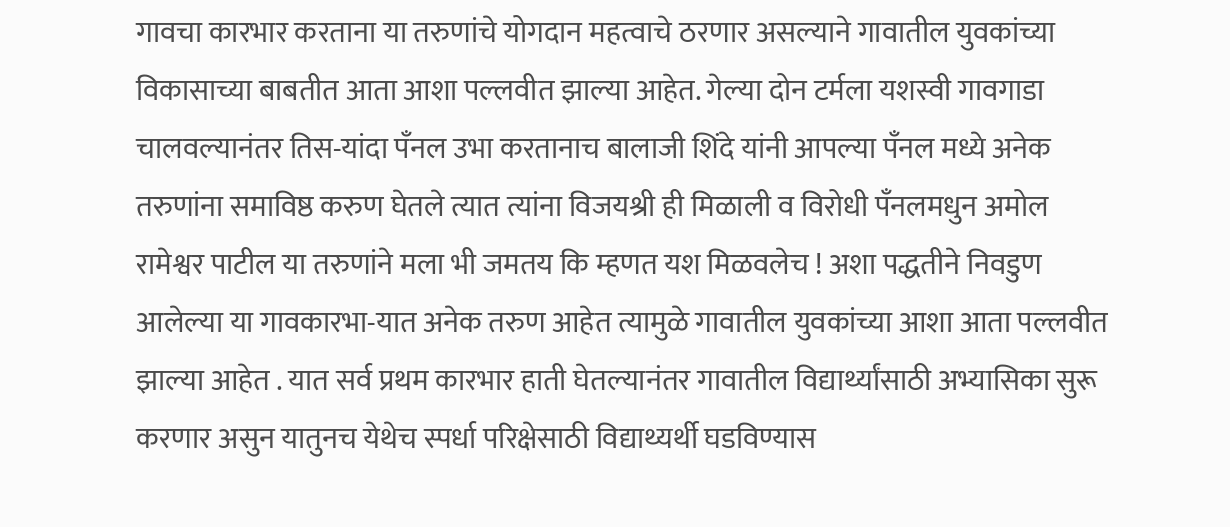गावचा कारभार करताना या तरुणांचे योगदान महत्वाचे ठरणार असल्याने गावातील युवकांच्या विकासाच्या बाबतीत आता आशा पल्लवीत झाल्या आहेत. गेल्या दोन टर्मला यशस्वी गावगाडा चालवल्यानंतर तिस-यांदा पँनल उभा करतानाच बालाजी शिंदे यांनी आपल्या पँनल मध्ये अनेक तरुणांना समाविष्ठ करुण घेतले त्यात त्यांना विजयश्री ही मिळाली व विरोधी पँनलमधुन अमोल रामेश्वर पाटील या तरुणांने मला भी जमतय कि म्हणत यश मिळवलेच ! अशा पद्धतीने निवडुण आलेल्या या गावकारभा-यात अनेक तरुण आहेत त्यामुळे गावातील युवकांच्या आशा आता पल्लवीत झाल्या आहेत . यात सर्व प्रथम कारभार हाती घेतल्यानंतर गावातील विद्यार्थ्यांसाठी अभ्यासिका सुरू करणार असुन यातुनच येथेच स्पर्धा परिक्षेसाठी विद्याथ्यर्थी घडविण्यास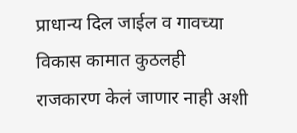प्राधान्य दिल जाईल व गावच्या विकास कामात कुठलही राजकारण केलं जाणार नाही अशी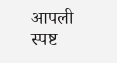आपली स्पष्ट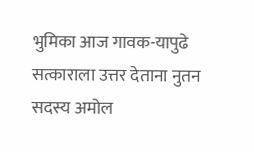भुमिका आज गावक-यापुढे सत्काराला उत्तर देताना नुतन सदस्य अमोल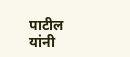पाटील यांनी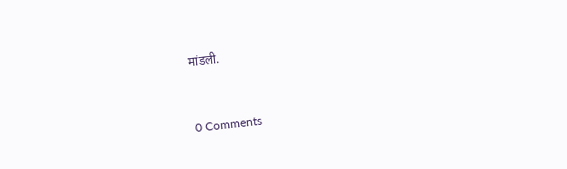मांडली.


0 Comments